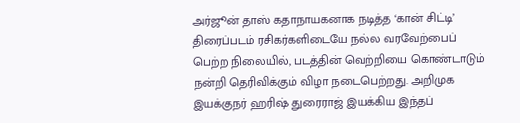அர்ஜூன் தாஸ் கதாநாயகனாக நடித்த ‘கான் சிட்டி’ திரைப்படம் ரசிகர்களிடையே நல்ல வரவேற்பைப் பெற்ற நிலையில், படத்தின் வெற்றியை கொண்டாடும் நன்றி தெரிவிக்கும் விழா நடைபெற்றது. அறிமுக இயக்குநர் ஹரிஷ் துரைராஜ் இயக்கிய இந்தப்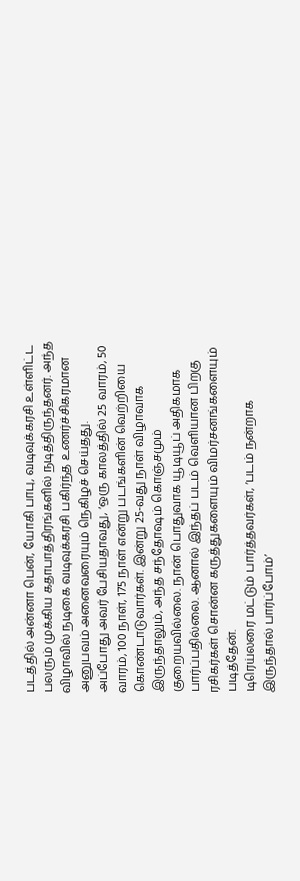படத்தில் அன்னா பென், யோகி பாபு, வடிவுக்கரசி உள்ளிட்ட பலரும் முக்கிய கதாபாத்திரங்களில் நடித்திருந்தனர். அந்த விழாவில் நடிகை வடிவுக்கரசி பகிர்ந்த உணர்ச்சிகரமான அனுபவம் அனைவரையும் நெகிழச் செய்தது.
அப்போது அவர் பேசியதாவது, ‘ஒரு காலத்தில் 25 வாரம், 50 வாரம், 100 நாள், 175 நாள் என்று படங்களின் வெற்றியை கொண்டாடுவார்கள். இன்று 25-வது நாள் விழாவாக இருந்தாலும், அந்த சந்தோஷம் கொஞ்சமும் குறையவில்லை. நான் பொதுவாக யூடியூப் அதிகமாக பார்ப்பதில்லை. ஆனால் இந்தப் படம் வெளியான பிறகு ரசிகர்கள் சொன்ன கருத்துகளையும் விமர்சனங்களையும் படித்தேன்.
டிரெய்லரை மட்டும் பார்த்தவர்கள், ‘படம் நன்றாக இருந்தால் பார்ப்போம்’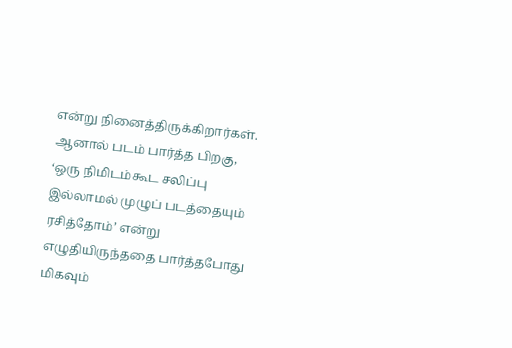என்று நினைத்திருக்கிறார்கள். ஆனால் படம் பார்த்த பிறகு, ‘ஒரு நிமிடம்கூட சலிப்பு இல்லாமல் முழுப் படத்தையும் ரசித்தோம்’ என்று எழுதியிருந்ததை பார்த்தபோது மிகவும்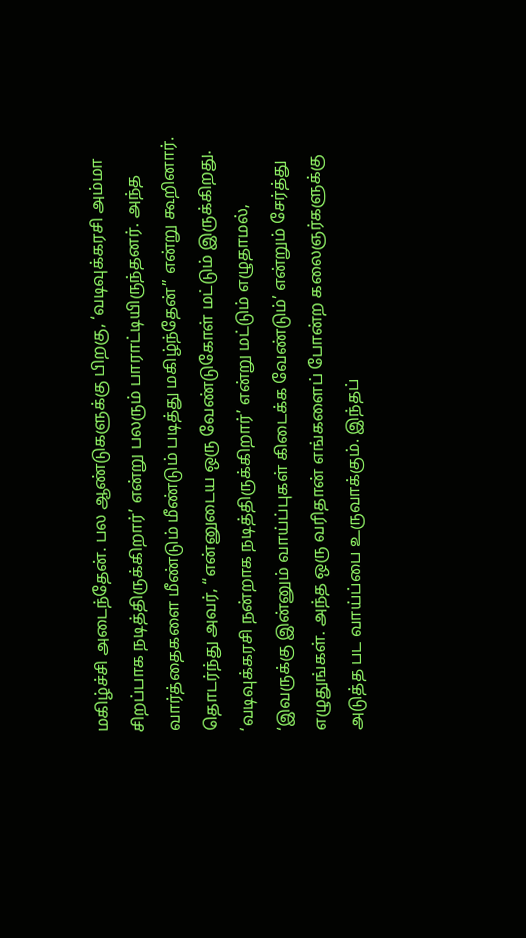மகிழ்ச்சி அடைந்தேன். பல ஆண்டுகளுக்கு பிறகு, ‘வடிவுக்கரசி அம்மா சிறப்பாக நடித்திருக்கிறார்’ என்று பலரும் பாராட்டியிருந்தனர். அந்த வார்த்தைகளை மீண்டும் மீண்டும் படித்து மகிழ்ந்தேன்” என்று கூறினார்.
தொடர்ந்து அவர், “என்னுடைய ஒரு வேண்டுகோள் மட்டும் இருக்கிறது. ‘வடிவுக்கரசி நன்றாக நடித்திருக்கிறார்’ என்று மட்டும் எழுதாமல், ‘இவருக்கு இன்னும் வாய்ப்புகள் கிடைக்க வேண்டும்’ என்றும் சேர்த்து எழுதுங்கள். அந்த ஒரு வரிதான் எங்களைப் போன்ற கலைஞர்களுக்கு அடுத்த பட வாய்ப்பை உருவாக்கும். இந்தப்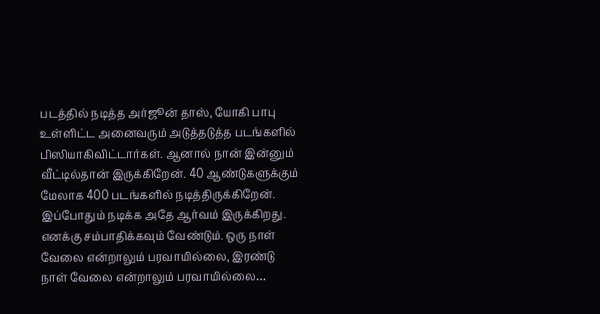படத்தில் நடித்த அர்ஜூன் தாஸ், யோகி பாபு உள்ளிட்ட அனைவரும் அடுத்தடுத்த படங்களில் பிஸியாகிவிட்டார்கள். ஆனால் நான் இன்னும் வீட்டில்தான் இருக்கிறேன். 40 ஆண்டுகளுக்கும் மேலாக 400 படங்களில் நடித்திருக்கிறேன். இப்போதும் நடிக்க அதே ஆர்வம் இருக்கிறது. எனக்கு சம்பாதிக்கவும் வேண்டும். ஒரு நாள் வேலை என்றாலும் பரவாயில்லை, இரண்டு நாள் வேலை என்றாலும் பரவாயில்லை…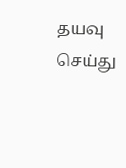தயவு செய்து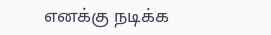எனக்கு நடிக்க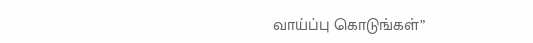வாய்ப்பு கொடுங்கள்”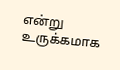என்று உருக்கமாக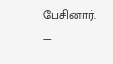பேசினார்.
—